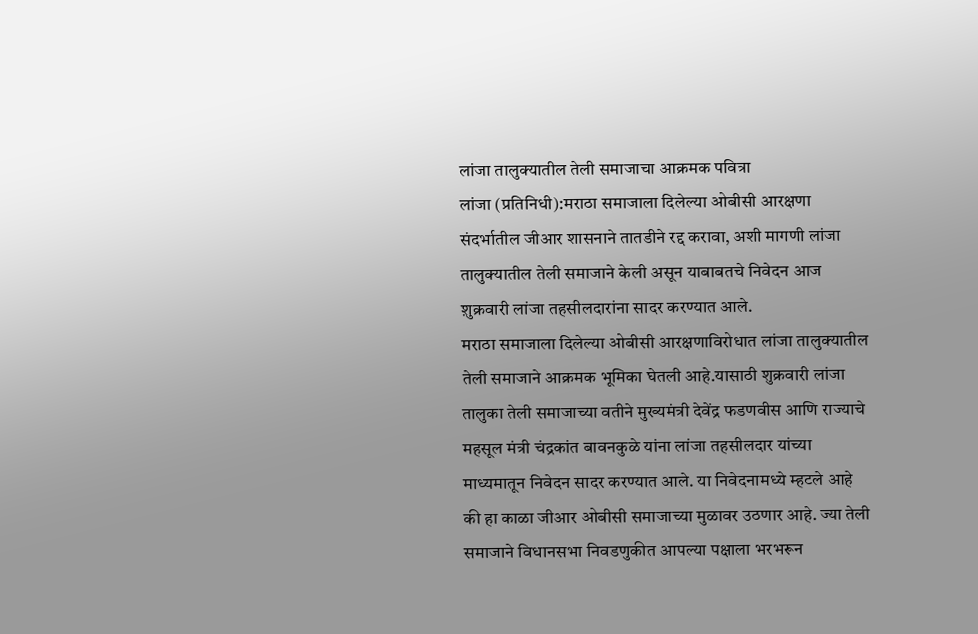लांजा तालुक्यातील तेली समाजाचा आक्रमक पवित्रा
लांजा (प्रतिनिधी):मराठा समाजाला दिलेल्या ओबीसी आरक्षणा संदर्भातील जीआर शासनाने तातडीने रद्द करावा, अशी मागणी लांजा तालुक्यातील तेली समाजाने केली असून याबाबतचे निवेदन आज श़ुक्रवारी लांजा तहसीलदारांना सादर करण्यात आले.
मराठा समाजाला दिलेल्या ओबीसी आरक्षणाविरोधात लांजा तालुक्यातील तेली समाजाने आक्रमक भूमिका घेतली आहे.यासाठी शुक्रवारी लांजा तालुका तेली समाजाच्या वतीने मुख्यमंत्री देवेंद्र फडणवीस आणि राज्याचे महसूल मंत्री चंद्रकांत बावनकुळे यांना लांजा तहसीलदार यांच्या माध्यमातून निवेदन सादर करण्यात आले. या निवेदनामध्ये म्हटले आहे की हा काळा जीआर ओबीसी समाजाच्या मुळावर उठणार आहे. ज्या तेली समाजाने विधानसभा निवडणुकीत आपल्या पक्षाला भरभरून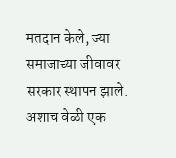मतदान केले, ज्या समाजाच्या जीवावर सरकार स्थापन झाले. अशाच वेळी एक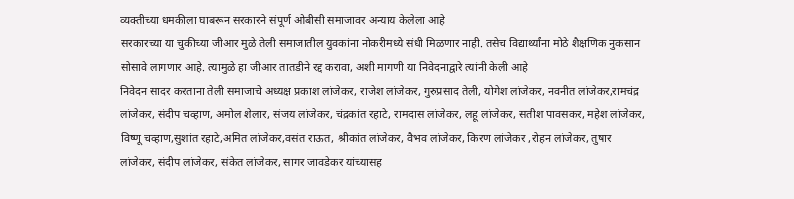व्यक्तीच्या धमकीला घाबरून सरकारने संपूर्ण ओबीसी समाजावर अन्याय केलेला आहे
सरकारच्या या चुकीच्या जीआर मुळे तेली समाजातील युवकांना नोकरीमध्ये संधी मिळणार नाही. तसेच विद्यार्थ्यांना मोठे शैक्षणिक नुकसान सोसावे लागणार आहे. त्यामुळे हा जीआर तातडीने रद्द करावा, अशी मागणी या निवेदनाद्वारे त्यांनी केली आहे
निवेदन सादर करताना तेली समाजाचे अध्यक्ष प्रकाश लांजेकर, राजेश लांजेकर, गुरुप्रसाद तेली, योगेश लांजेकर, नवनीत लांजेकर,रामचंद्र लांजेकर, संदीप चव्हाण, अमोल शेलार, संजय लांजेकर, चंद्रकांत रहाटे, रामदास लांजेकर, लहू लांजेकर, सतीश पावसकर, महेश लांजेकर, विष्णू चव्हाण,सुशांत रहाटे,अमित लांजेकर,वसंत राऊत, श्रीकांत लांजेकर, वैभव लांजेकर, किरण लांजेकर ,रोहन लांजेकर, तुषार लांजेकर, संदीप लांजेकर, संकेत लांजेकर, सागर जावडेकर यांच्यासह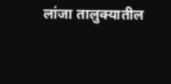लांजा तालुक्यातील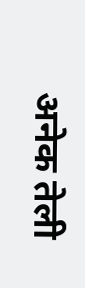अनेक तेली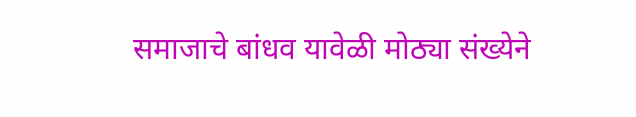समाजाचे बांधव यावेळी मोठ्या संख्येने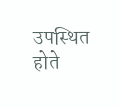उपस्थित होते